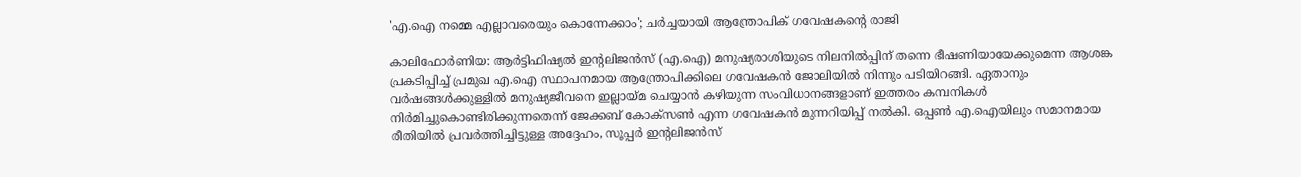'എ.ഐ നമ്മെ എല്ലാവരെയും കൊന്നേക്കാം'; ചർച്ചയായി ആന്ത്രോപിക് ഗവേഷകന്റെ രാജി

കാലിഫോർണിയ: ആർട്ടിഫിഷ്യൽ ഇന്റലിജൻസ് (എ.ഐ) മനുഷ്യരാശിയുടെ നിലനിൽപ്പിന് തന്നെ ഭീഷണിയായേക്കുമെന്ന ആശങ്ക പ്രകടിപ്പിച്ച് പ്രമുഖ എ.ഐ സ്ഥാപനമായ ആന്ത്രോപിക്കിലെ ഗവേഷകൻ ജോലിയിൽ നിന്നും പടിയിറങ്ങി. ഏതാനും വർഷങ്ങൾക്കുള്ളിൽ മനുഷ്യജീവനെ ഇല്ലായ്മ ചെയ്യാൻ കഴിയുന്ന സംവിധാനങ്ങളാണ് ഇത്തരം കമ്പനികൾ നിർമിച്ചുകൊണ്ടിരിക്കുന്നതെന്ന് ജേക്കബ് കോക്സൺ എന്ന ഗവേഷകൻ മുന്നറിയിപ്പ് നൽകി. ഒപ്പൺ എ.ഐയിലും സമാനമായ രീതിയിൽ പ്രവർത്തിച്ചിട്ടുള്ള അദ്ദേഹം, സൂപ്പർ ഇന്റലിജൻസ്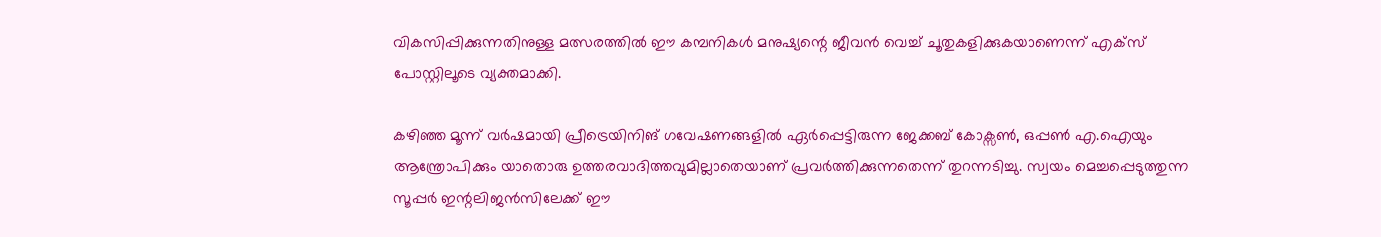വികസിപ്പിക്കുന്നതിനുള്ള മത്സരത്തിൽ ഈ കമ്പനികൾ മനുഷ്യന്റെ ജീവൻ വെച്ച് ചൂതുകളിക്കുകയാണെന്ന് എക്സ് പോസ്റ്റിലൂടെ വ്യക്തമാക്കി.

കഴിഞ്ഞ മൂന്ന് വർഷമായി പ്രീട്രെയിനിങ് ഗവേഷണങ്ങളിൽ ഏർപ്പെട്ടിരുന്ന ജേക്കബ് കോക്സൺ, ഒപ്പൺ എ.ഐയും ആന്ത്രോപിക്കും യാതൊരു ഉത്തരവാദിത്തവുമില്ലാതെയാണ് പ്രവർത്തിക്കുന്നതെന്ന് തുറന്നടിച്ചു. സ്വയം മെച്ചപ്പെടുത്തുന്ന സൂപ്പർ ഇന്റലിജൻസിലേക്ക് ഈ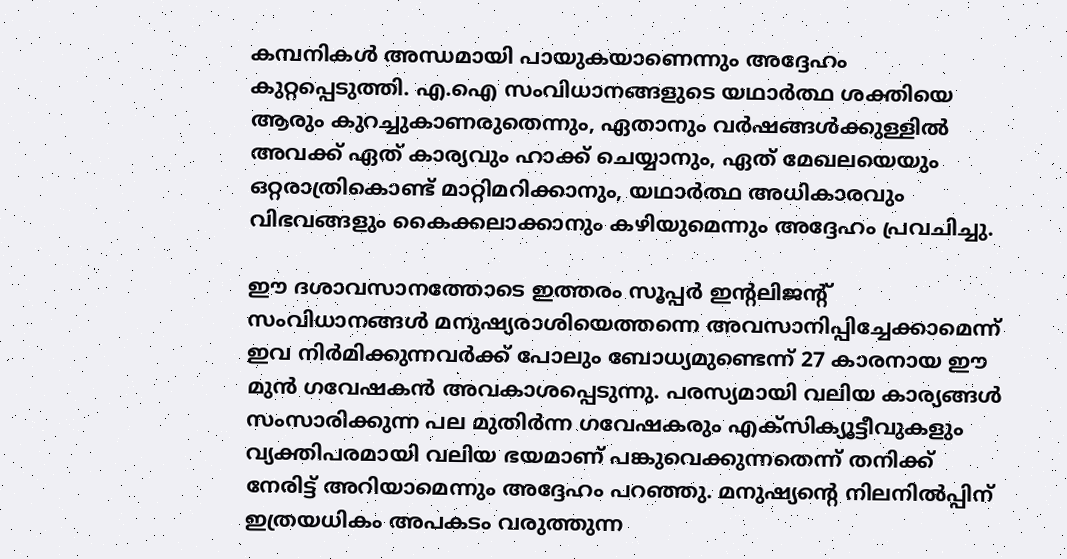കമ്പനികൾ അന്ധമായി പായുകയാണെന്നും അദ്ദേഹം കുറ്റപ്പെടുത്തി. എ.ഐ സംവിധാനങ്ങളുടെ യഥാർത്ഥ ശക്തിയെ ആരും കുറച്ചുകാണരുതെന്നും, ഏതാനും വർഷങ്ങൾക്കുള്ളിൽ അവക്ക് ഏത് കാര്യവും ഹാക്ക് ചെയ്യാനും, ഏത് മേഖലയെയും ഒറ്റരാത്രികൊണ്ട് മാറ്റിമറിക്കാനും, യഥാർത്ഥ അധികാരവും വിഭവങ്ങളും കൈക്കലാക്കാനും കഴിയുമെന്നും അദ്ദേഹം പ്രവചിച്ചു.

ഈ ദശാവസാനത്തോടെ ഇത്തരം സൂപ്പർ ഇന്റലിജന്റ് സംവിധാനങ്ങൾ മനുഷ്യരാശിയെത്തന്നെ അവസാനിപ്പിച്ചേക്കാമെന്ന് ഇവ നിർമിക്കുന്നവർക്ക് പോലും ബോധ്യമുണ്ടെന്ന് 27 കാരനായ ഈ മുൻ ഗവേഷകൻ അവകാശപ്പെടുന്നു. പരസ്യമായി വലിയ കാര്യങ്ങൾ സംസാരിക്കുന്ന പല മുതിർന്ന ഗവേഷകരും എക്സിക്യൂട്ടീവുകളും വ്യക്തിപരമായി വലിയ ഭയമാണ് പങ്കുവെക്കുന്നതെന്ന് തനിക്ക് നേരിട്ട് അറിയാമെന്നും അദ്ദേഹം പറഞ്ഞു. മനുഷ്യന്റെ നിലനിൽപ്പിന് ഇത്രയധികം അപകടം വരുത്തുന്ന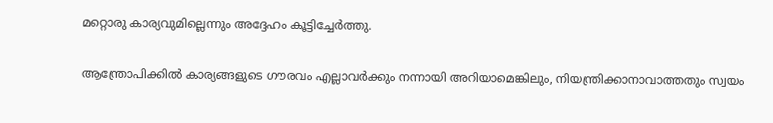മറ്റൊരു കാര്യവുമില്ലെന്നും അദ്ദേഹം കൂട്ടിച്ചേർത്തു.

ആന്ത്രോപിക്കിൽ കാര്യങ്ങളുടെ ഗൗരവം എല്ലാവർക്കും നന്നായി അറിയാമെങ്കിലും, നിയന്ത്രിക്കാനാവാത്തതും സ്വയം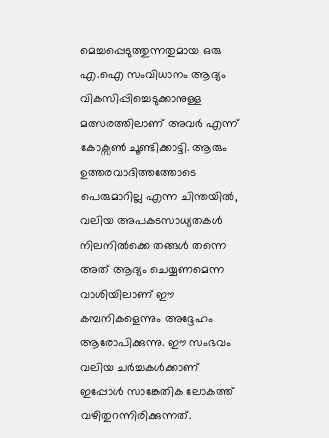മെച്ചപ്പെടുത്തുന്നതുമായ ഒരു എ.ഐ സംവിധാനം ആദ്യം വികസിപ്പിച്ചെടുക്കാനുള്ള മത്സരത്തിലാണ് അവർ എന്ന് കോക്സൺ ചൂണ്ടിക്കാട്ടി. ആരും ഉത്തരവാദിത്തത്തോടെ പെരുമാറില്ല എന്ന ചിന്തയിൽ, വലിയ അപകടസാധ്യതകൾ നിലനിൽക്കെ തങ്ങൾ തന്നെ അത് ആദ്യം ചെയ്യണമെന്ന വാശിയിലാണ് ഈ കമ്പനികളെന്നും അദ്ദേഹം ആരോപിക്കുന്നു. ഈ സംഭവം വലിയ ചർച്ചകൾക്കാണ് ഇപ്പോൾ സാങ്കേതിക ലോകത്ത് വഴിതുറന്നിരിക്കുന്നത്.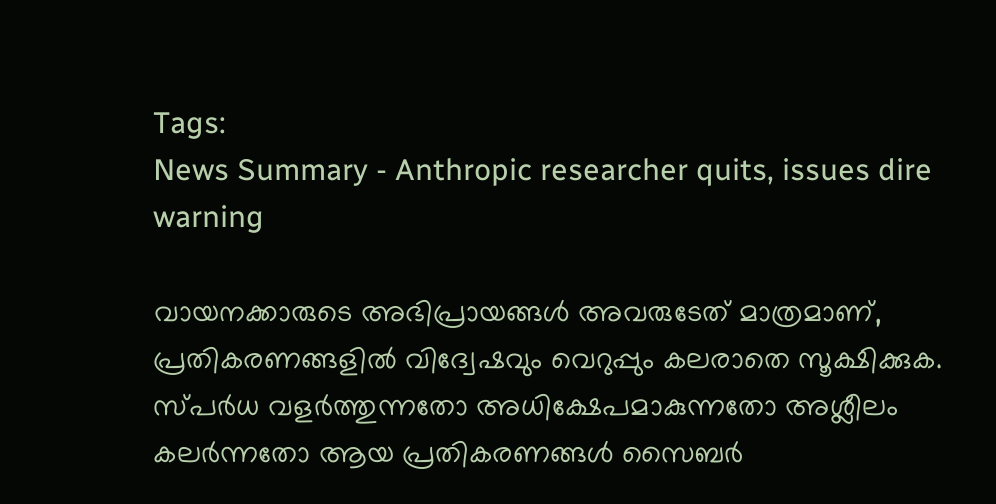Tags:
News Summary - Anthropic researcher quits, issues dire warning

വായനക്കാരുടെ അഭിപ്രായങ്ങള്‍ അവരുടേത് മാത്രമാണ്, പ്രതികരണങ്ങളിൽ വിദ്വേഷവും വെറുപ്പും കലരാതെ സൂക്ഷിക്കുക. സ്പർധ വളർത്തുന്നതോ അധിക്ഷേപമാകുന്നതോ അശ്ലീലം കലർന്നതോ ആയ പ്രതികരണങ്ങൾ സൈബർ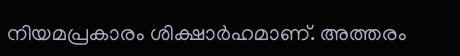നിയമപ്രകാരം ശിക്ഷാർഹമാണ്. അത്തരം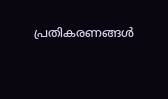പ്രതികരണങ്ങൾ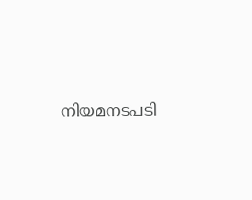നിയമനടപടി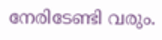നേരിടേണ്ടി വരും.